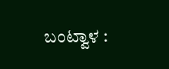ಬಂಟ್ವಾಳ :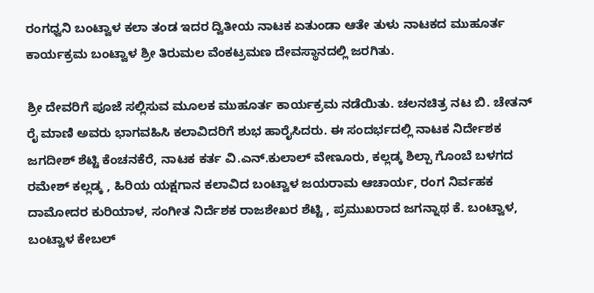ರಂಗಧ್ವನಿ ಬಂಟ್ವಾಳ ಕಲಾ ತಂಡ ಇದರ ದ್ವಿತೀಯ ನಾಟಕ ಏತುಂಡಾ ಆತೇ ತುಳು ನಾಟಕದ ಮುಹೂರ್ತ ಕಾರ್ಯಕ್ರಮ ಬಂಟ್ವಾಳ ಶ್ರೀ ತಿರುಮಲ ವೆಂಕಟ್ರಮಣ ದೇವಸ್ಥಾನದಲ್ಲಿ ಜರಗಿತು.

ಶ್ರೀ ದೇವರಿಗೆ ಪೂಜೆ ಸಲ್ಲಿಸುವ ಮೂಲಕ ಮುಹೂರ್ತ ಕಾರ್ಯಕ್ರಮ ನಡೆಯಿತು. ಚಲನಚಿತ್ರ ನಟ ಬಿ. ಚೇತನ್ ರೈ ಮಾಣಿ ಅವರು ಭಾಗವಹಿಸಿ ಕಲಾವಿದರಿಗೆ ಶುಭ ಹಾರೈಸಿದರು. ಈ ಸಂದರ್ಭದಲ್ಲಿ ನಾಟಕ ನಿರ್ದೇಶಕ ಜಗದೀಶ್ ಶೆಟ್ಟಿ ಕೆಂಚನಕೆರೆ, ನಾಟಕ ಕರ್ತ ವಿ.ಎನ್.ಕುಲಾಲ್ ವೇಣೂರು, ಕಲ್ಲಡ್ಕ ಶಿಲ್ಪಾ ಗೊಂಬೆ ಬಳಗದ ರಮೇಶ್ ಕಲ್ಲಡ್ಕ , ಹಿರಿಯ ಯಕ್ಷಗಾನ ಕಲಾವಿದ ಬಂಟ್ವಾಳ ಜಯರಾಮ ಆಚಾರ್ಯ, ರಂಗ ನಿರ್ವಹಕ ದಾಮೋದರ ಕುರಿಯಾಳ, ಸಂಗೀತ ನಿರ್ದೆಶಕ ರಾಜಶೇಖರ ಶೆಟ್ಟಿ , ಪ್ರಮುಖರಾದ ಜಗನ್ನಾಥ ಕೆ. ಬಂಟ್ವಾಳ, ಬಂಟ್ವಾಳ ಕೇಬಲ್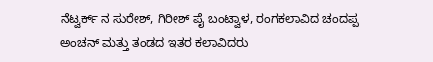ನೆಟ್ವರ್ಕ್ ನ ಸುರೇಶ್, ಗಿರೀಶ್ ಪೈ ಬಂಟ್ವಾಳ, ರಂಗಕಲಾವಿದ ಚಂದಪ್ಪ ಅಂಚನ್ ಮತ್ತು ತಂಡದ ಇತರ ಕಲಾವಿದರು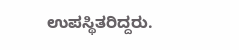ಉಪಸ್ಥಿತರಿದ್ದರು.